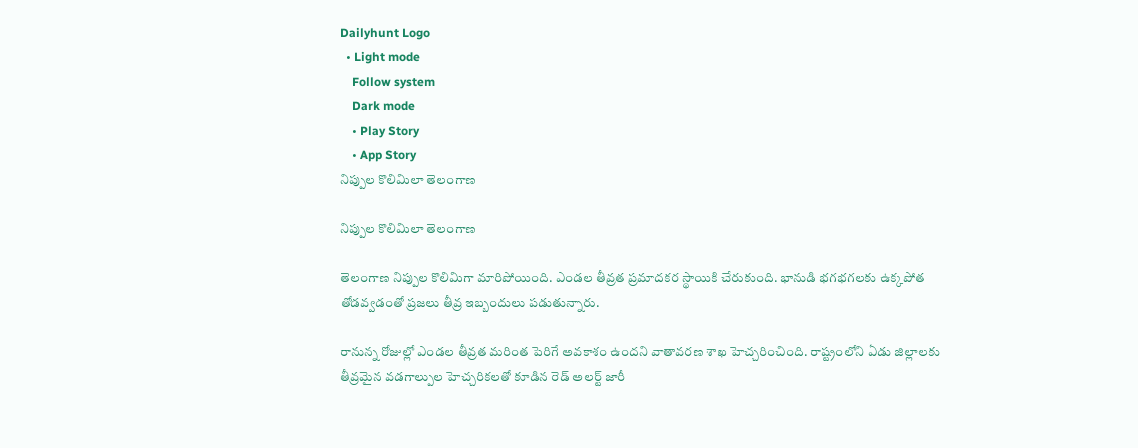Dailyhunt Logo
  • Light mode
    Follow system
    Dark mode
    • Play Story
    • App Story
నిప్పుల కొలిమిలా తెలంగాణ

నిప్పుల కొలిమిలా తెలంగాణ

తెలంగాణ నిప్పుల కొలిమిగా మారిపోయింది. ఎండల తీవ్రత ప్రమాదకర స్థాయికి చేరుకుంది. భానుడి భగభగలకు ఉక్కపోత తోడవ్వడంతో ప్రజలు తీవ్ర ఇబ్బందులు పడుతున్నారు.

రానున్న రోజుల్లో ఎండల తీవ్రత మరింత పెరిగే అవకాశం ఉందని వాతావరణ శాఖ హెచ్చరించింది. రాష్ట్రంలోని ఏడు జిల్లాలకు తీవ్రమైన వడగాల్పుల హెచ్చరికలతో కూడిన రెడ్ అలర్ట్ జారీ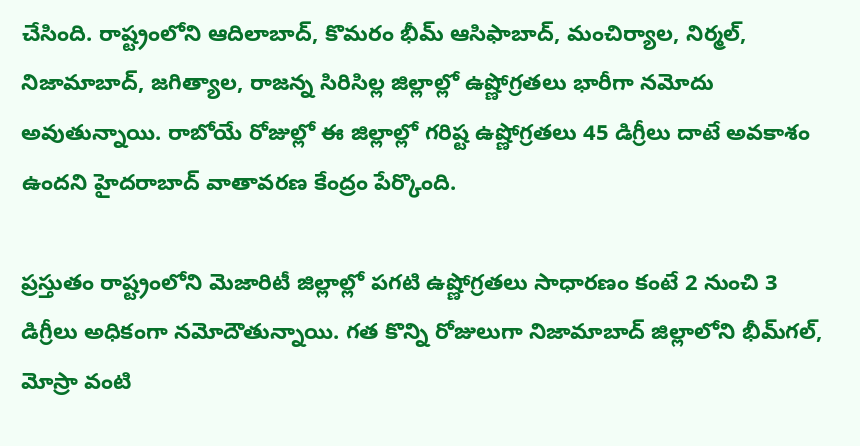చేసింది. రాష్ట్రంలోని ఆదిలాబాద్, కొమరం భీమ్ ఆసిఫాబాద్, మంచిర్యాల, నిర్మల్, నిజామాబాద్, జగిత్యాల, రాజన్న సిరిసిల్ల జిల్లాల్లో ఉష్ణోగ్రతలు భారీగా నమోదు అవుతున్నాయి. రాబోయే రోజుల్లో ఈ జిల్లాల్లో గరిష్ట ఉష్ణోగ్రతలు 45 డిగ్రీలు దాటే అవకాశం ఉందని హైదరాబాద్ వాతావరణ కేంద్రం పేర్కొంది.

ప్రస్తుతం రాష్ట్రంలోని మెజారిటీ జిల్లాల్లో పగటి ఉష్ణోగ్రతలు సాధారణం కంటే 2 నుంచి 3 డిగ్రీలు అధికంగా నమోదౌతున్నాయి. గత కొన్ని రోజులుగా నిజామాబాద్ జిల్లాలోని భీమ్‌గల్, మోస్రా వంటి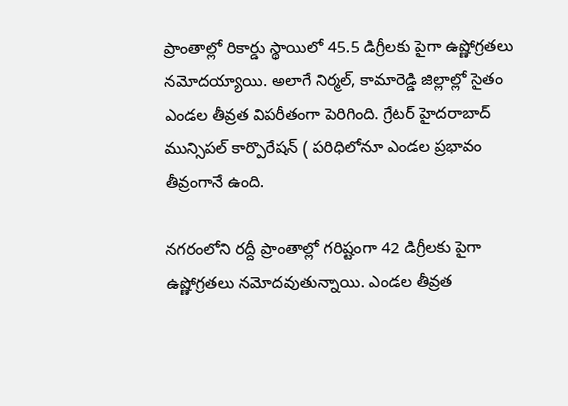ప్రాంతాల్లో రికార్డు స్థాయిలో 45.5 డిగ్రీలకు పైగా ఉష్ణోగ్రతలు నమోదయ్యాయి. అలాగే నిర్మల్, కామారెడ్డి జిల్లాల్లో సైతం ఎండల తీవ్రత విపరీతంగా పెరిగింది. గ్రేటర్ హైదరాబాద్ మున్సిపల్ కార్పొరేషన్ ( పరిధిలోనూ ఎండల ప్రభావం తీవ్రంగానే ఉంది.

నగరంలోని రద్దీ ప్రాంతాల్లో గరిష్టంగా 42 డిగ్రీలకు పైగా ఉష్ణోగ్రతలు నమోదవుతున్నాయి. ఎండల తీవ్రత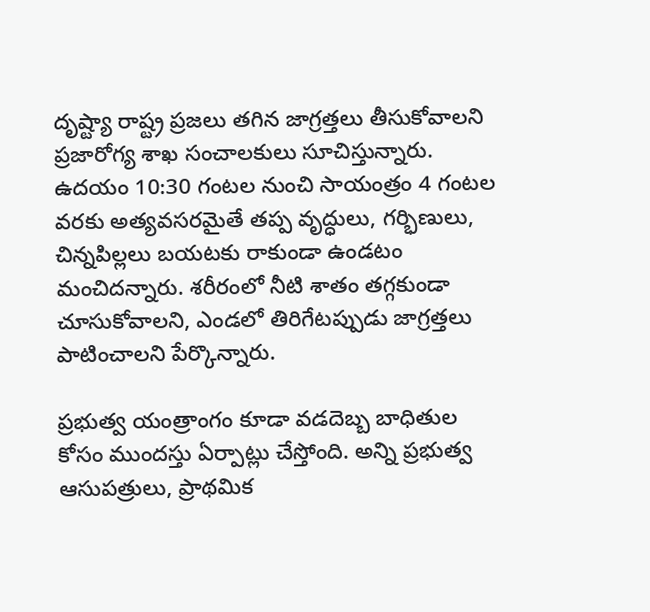దృష్ట్యా రాష్ట్ర ప్రజలు తగిన జాగ్రత్తలు తీసుకోవాలని ప్రజారోగ్య శాఖ సంచాలకులు సూచిస్తున్నారు. ఉదయం 10:30 గంటల నుంచి సాయంత్రం 4 గంటల వరకు అత్యవసరమైతే తప్ప వృద్ధులు, గర్భిణులు, చిన్నపిల్లలు బయటకు రాకుండా ఉండటం మంచిదన్నారు. శరీరంలో నీటి శాతం తగ్గకుండా చూసుకోవాలని, ఎండలో తిరిగేటప్పుడు జాగ్రత్తలు పాటించాలని పేర్కొన్నారు.

ప్రభుత్వ యంత్రాంగం కూడా వడదెబ్బ బాధితుల కోసం ముందస్తు ఏర్పాట్లు చేస్తోంది. అన్ని ప్రభుత్వ ఆసుపత్రులు, ప్రాథమిక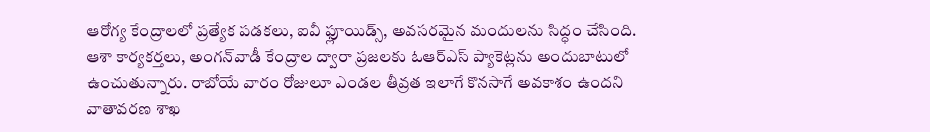ఆరోగ్య కేంద్రాలలో ప్రత్యేక పడకలు, ఐవీ ఫ్లూయిడ్స్, అవసరమైన మందులను సిద్ధం చేసింది. ఆశా కార్యకర్తలు, అంగన్‌వాడీ కేంద్రాల ద్వారా ప్రజలకు ఓఆర్ఎస్ ప్యాకెట్లను అందుబాటులో ఉంచుతున్నారు. రాబోయే వారం రోజులూ ఎండల తీవ్రత ఇలాగే కొనసాగే అవకాశం ఉందని వాతావరణ శాఖ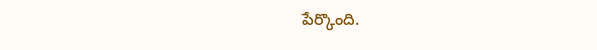పేర్కొంది.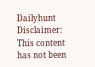Dailyhunt
Disclaimer: This content has not been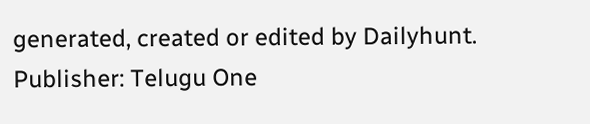generated, created or edited by Dailyhunt. Publisher: Telugu One